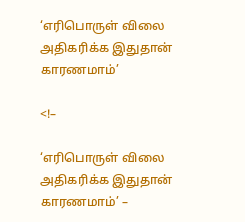‘எரிபொருள் விலை அதிகரிக்க இதுதான் காரணமாம்’

<!–

‘எரிபொருள் விலை அதிகரிக்க இதுதான் காரணமாம்’ –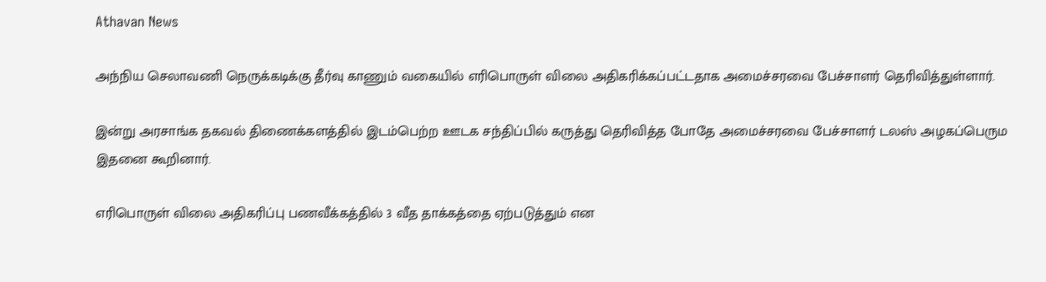Athavan News

அந்நிய செலாவணி நெருக்கடிக்கு தீர்வு காணும் வகையில் எரிபொருள் விலை அதிகரிக்கப்பட்டதாக அமைச்சரவை பேச்சாளர் தெரிவித்துள்ளார்.

இன்று அரசாங்க தகவல் திணைக்களத்தில் இடம்பெற்ற ஊடக சந்திப்பில் கருத்து தெரிவித்த போதே அமைச்சரவை பேச்சாளர் டலஸ் அழகப்பெரும இதனை கூறினார்.

எரிபொருள் விலை அதிகரிப்பு பணவீக்கத்தில் 3 வீத தாக்கத்தை ஏற்படுத்தும் என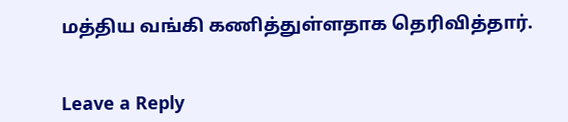மத்திய வங்கி கணித்துள்ளதாக தெரிவித்தார்.


Leave a Reply